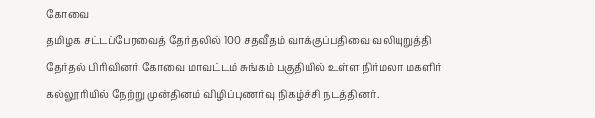கோவை
தமிழக சட்டப்பேரவைத் தேர்தலில் 100 சதவீதம் வாக்குப்பதிவை வலியுறுத்தி தேர்தல் பிரிவினர் கோவை மாவட்டம் சுங்கம் பகுதியில் உள்ள நிர்மலா மகளிர் கல்லூரியில் நேற்று முன்தினம் விழிப்புணர்வு நிகழ்ச்சி நடத்தினர்.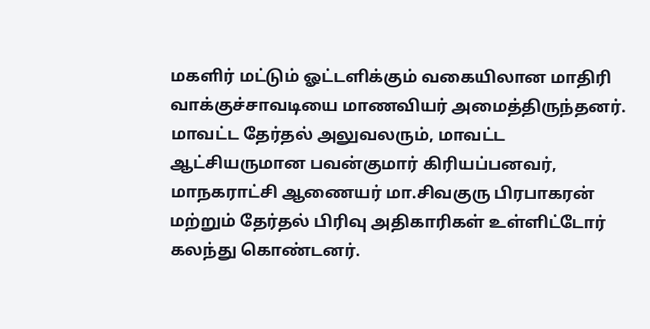மகளிர் மட்டும் ஓட்டளிக்கும் வகையிலான மாதிரி வாக்குச்சாவடியை மாணவியர் அமைத்திருந்தனர்.
மாவட்ட தேர்தல் அலுவலரும், மாவட்ட ஆட்சியருமான பவன்குமார் கிரியப்பனவர், மாநகராட்சி ஆணையர் மா.சிவகுரு பிரபாகரன் மற்றும் தேர்தல் பிரிவு அதிகாரிகள் உள்ளிட்டோர் கலந்து கொண்டனர்.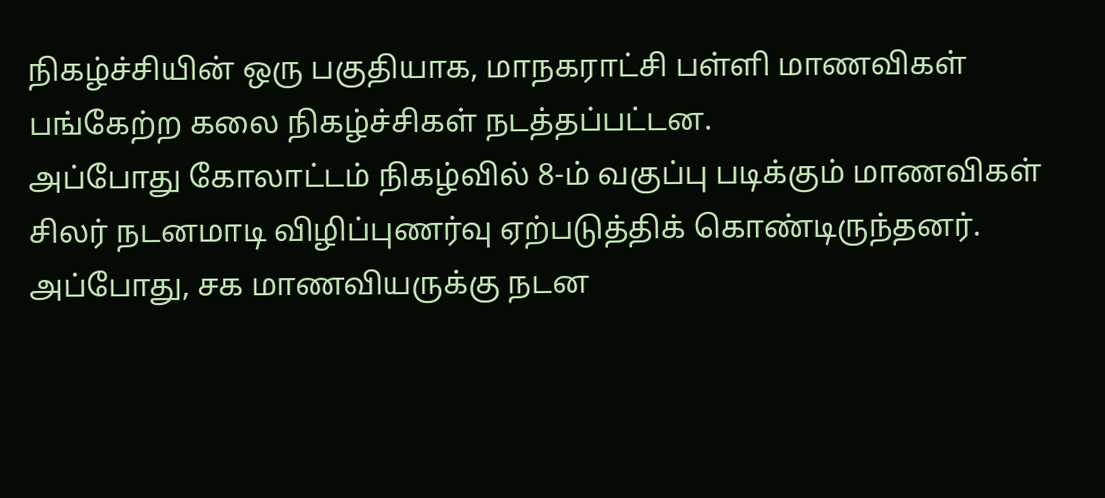நிகழ்ச்சியின் ஒரு பகுதியாக, மாநகராட்சி பள்ளி மாணவிகள் பங்கேற்ற கலை நிகழ்ச்சிகள் நடத்தப்பட்டன.
அப்போது கோலாட்டம் நிகழ்வில் 8-ம் வகுப்பு படிக்கும் மாணவிகள் சிலர் நடனமாடி விழிப்புணர்வு ஏற்படுத்திக் கொண்டிருந்தனர். அப்போது, சக மாணவியருக்கு நடன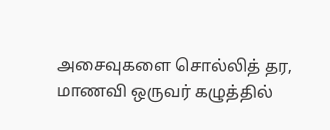அசைவுகளை சொல்லித் தர, மாணவி ஒருவர் கழுத்தில்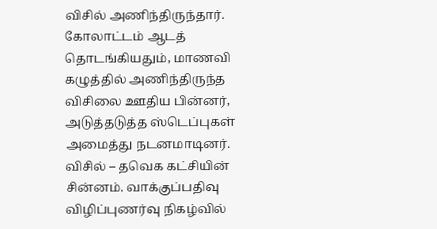விசில் அணிந்திருந்தார்.
கோலாட்டம் ஆடத் தொடங்கியதும், மாணவி கழுத்தில் அணிந்திருந்த விசிலை ஊதிய பின்னர், அடுத்தடுத்த ஸ்டெப்புகள் அமைத்து நடனமாடினர்.
விசில் – தவெக கட்சியின் சின்னம். வாக்குப்பதிவு விழிப்புணர்வு நிகழ்வில்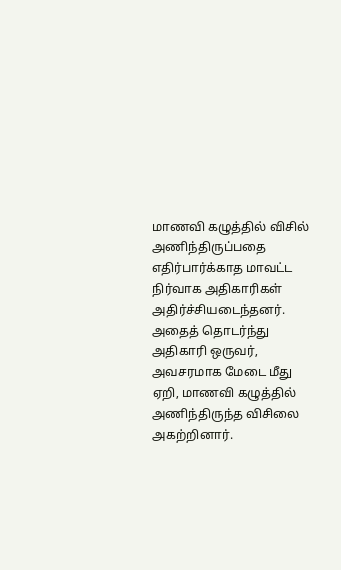மாணவி கழுத்தில் விசில் அணிந்திருப்பதை எதிர்பார்க்காத மாவட்ட நிர்வாக அதிகாரிகள் அதிர்ச்சியடைந்தனர்.
அதைத் தொடர்ந்து அதிகாரி ஒருவர், அவசரமாக மேடை மீது ஏறி, மாணவி கழுத்தில் அணிந்திருந்த விசிலை அகற்றினார்.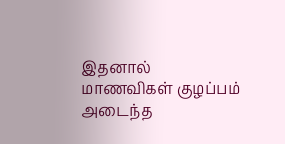இதனால் மாணவிகள் குழப்பம் அடைந்த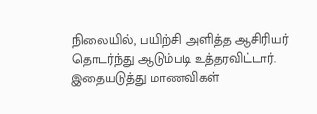நிலையில், பயிற்சி அளித்த ஆசிரியர் தொடர்ந்து ஆடும்படி உத்தரவிட்டார். இதையடுத்து மாணவிகள்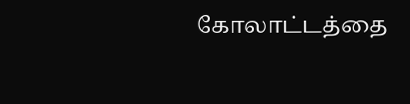கோலாட்டத்தை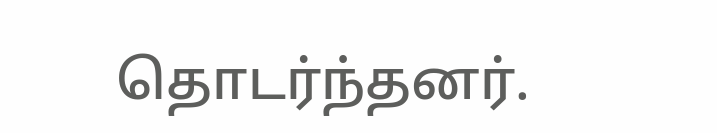தொடர்ந்தனர்.